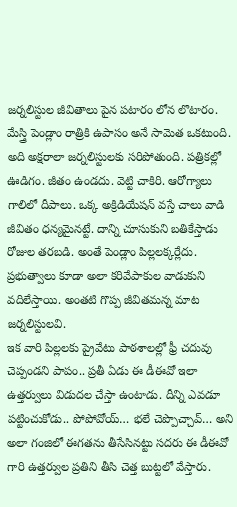జర్నలిస్టుల జీవితాలు పైన పటారం లోన లొటారం. మేస్త్రి పెండ్లాం రాత్రికి ఉపాసం అనే సామెత ఒకటుంది. అది అక్షరాలా జర్నలిస్టులకు సరిపోతుంది. పత్రికల్లో ఊడిగం. జీతం ఉండదు. వెట్టి చాకిరి. ఆరోగ్యాలు గాలిలో దీపాలు. ఒక్క అక్రిడియేషన్ వస్తే చాలు వాడి జీవితం ధన్యమైనట్టే. దాన్ని చూసుకుని బతికేస్తాడు రోజుల తరబడి. అంతే పెండ్లాం పిల్లలక్కర్లేదు. ప్రభుత్వాలు కూడా అలా కరివేపాకుల వాడుకుని వదిలేస్తాయి. అంతటి గొప్ప జీవితమన్న మాట జర్నలిస్టులవి.
ఇక వారి పిల్లలకు ప్రైవేటు పాఠశాలల్లో ఫ్రీ చదువు చెప్పండని పాపం.. ప్రతీ ఏడు ఈ డీఈవో ఇలా ఉత్తర్వులు విడుదల చేస్తా ఉంటాడు. దీన్ని ఎవడూ పట్టించుకోడు.. పోపోవోయ్… భలే చెప్పొచ్చావ్… అని అలా గంజిలో ఈగతను తీసేసినట్టు సదరు ఈ డీఈవో గారి ఉత్తర్వుల ప్రతిని తీసి చెత్త బుట్టలో వేస్తారు.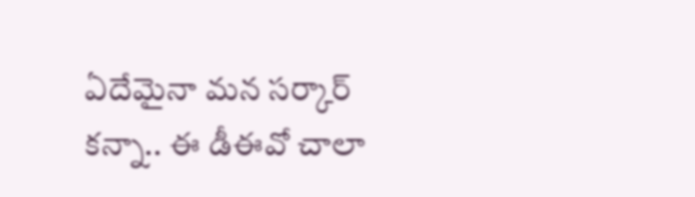ఏదేమైనా మన సర్కార్ కన్నా.. ఈ డీఈవో చాలా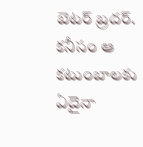బెటర్ బ్రదర్. కనీసం ఆ కటుంబాలకు ఏదైనా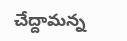చేద్దామన్న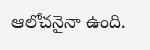ఆలోచనైనా ఉంది.